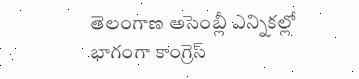తెలంగాణ అసెంబ్లీ ఎన్నికల్లో భాగంగా కాంగ్రెస్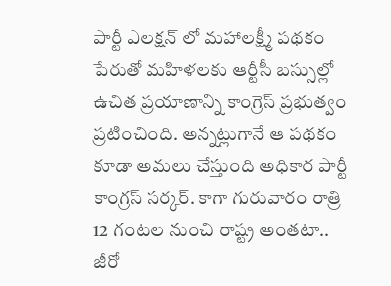పార్టీ ఎలక్షన్ లో మహాలక్ష్మీ పథకం పేరుతో మహిళలకు ఆర్టీసీ బస్సుల్లో ఉచిత ప్రయాణాన్ని కాంగ్రెస్ ప్రభుత్వం ప్రటించింది. అన్నట్లుగానే ఆ పథకం కూడా అమలు చేస్తుంది అధికార పార్టీ కాంగ్రస్ సర్కర్. కాగా గురువారం రాత్రి 12 గంటల నుంచి రాష్ట్ర అంతటా.. జీరో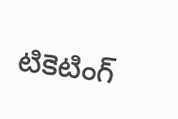టికెటింగ్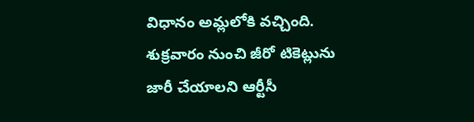విధానం అమ్లలోకి వచ్చింది. శుక్రవారం నుంచి జీరో టికెట్లును జారీ చేయాలని ఆర్టీసీ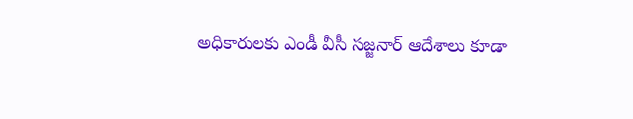అధికారులకు ఎండీ వీసీ సజ్జనార్ ఆదేశాలు కూడా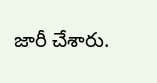జారీ చేశారు.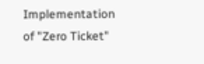Implementation of "Zero Ticket"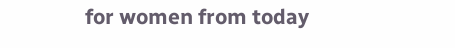for women from today